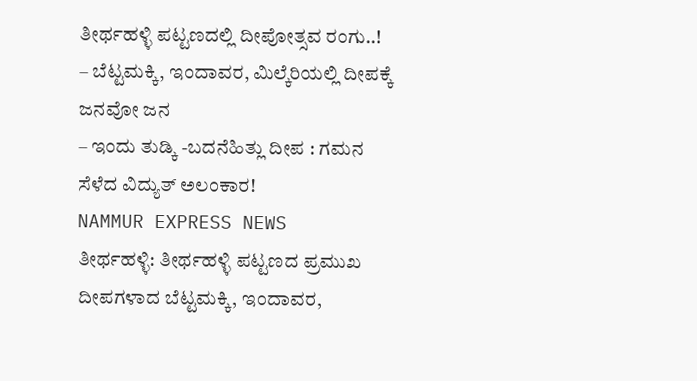ತೀರ್ಥಹಳ್ಳಿ ಪಟ್ಟಣದಲ್ಲಿ ದೀಪೋತ್ಸವ ರಂಗು..!
– ಬೆಟ್ಟಮಕ್ಕಿ, ಇಂದಾವರ, ಮಿಲ್ಕೆರಿಯಲ್ಲಿ ದೀಪಕ್ಕೆ ಜನವೋ ಜನ
– ಇಂದು ತುಡ್ಕಿ -ಬದನೆಹಿತ್ಲು ದೀಪ : ಗಮನ ಸೆಳೆದ ವಿದ್ಯುತ್ ಅಲಂಕಾರ!
NAMMUR EXPRESS NEWS
ತೀರ್ಥಹಳ್ಳಿ: ತೀರ್ಥಹಳ್ಳಿ ಪಟ್ಟಣದ ಪ್ರಮುಖ ದೀಪಗಳಾದ ಬೆಟ್ಟಮಕ್ಕಿ, ಇಂದಾವರ,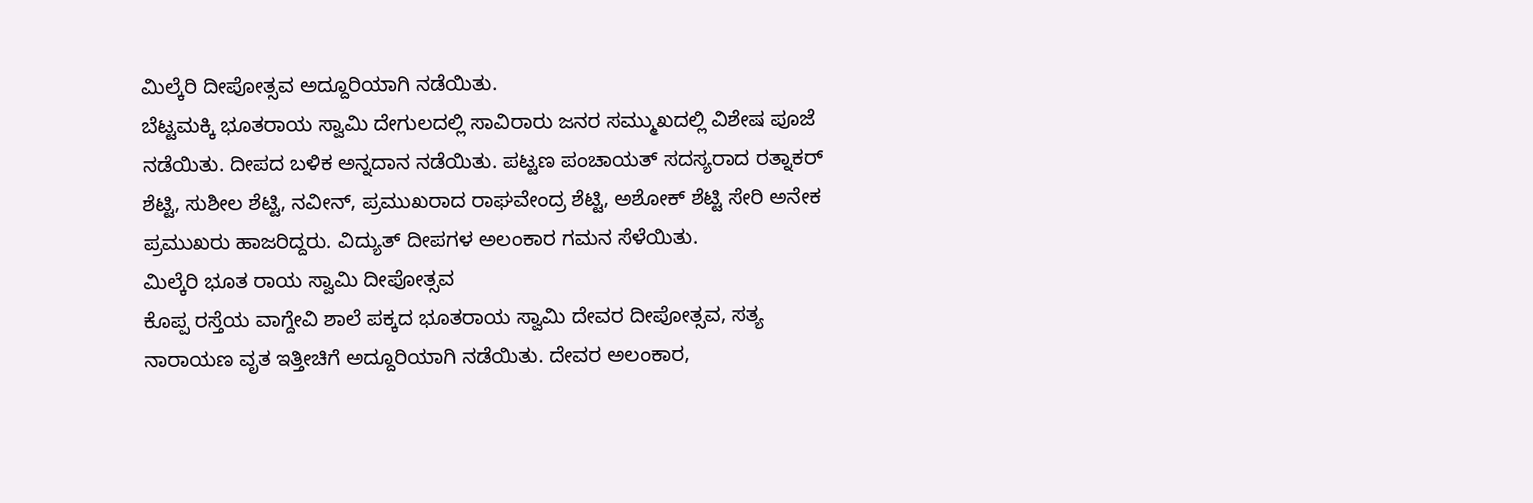ಮಿಲ್ಕೆರಿ ದೀಪೋತ್ಸವ ಅದ್ದೂರಿಯಾಗಿ ನಡೆಯಿತು.
ಬೆಟ್ಟಮಕ್ಕಿ ಭೂತರಾಯ ಸ್ವಾಮಿ ದೇಗುಲದಲ್ಲಿ ಸಾವಿರಾರು ಜನರ ಸಮ್ಮುಖದಲ್ಲಿ ವಿಶೇಷ ಪೂಜೆ ನಡೆಯಿತು. ದೀಪದ ಬಳಿಕ ಅನ್ನದಾನ ನಡೆಯಿತು. ಪಟ್ಟಣ ಪಂಚಾಯತ್ ಸದಸ್ಯರಾದ ರತ್ನಾಕರ್ ಶೆಟ್ಟಿ, ಸುಶೀಲ ಶೆಟ್ಟಿ, ನವೀನ್, ಪ್ರಮುಖರಾದ ರಾಘವೇಂದ್ರ ಶೆಟ್ಟಿ, ಅಶೋಕ್ ಶೆಟ್ಟಿ ಸೇರಿ ಅನೇಕ ಪ್ರಮುಖರು ಹಾಜರಿದ್ದರು. ವಿದ್ಯುತ್ ದೀಪಗಳ ಅಲಂಕಾರ ಗಮನ ಸೆಳೆಯಿತು.
ಮಿಲ್ಕೆರಿ ಭೂತ ರಾಯ ಸ್ವಾಮಿ ದೀಪೋತ್ಸವ
ಕೊಪ್ಪ ರಸ್ತೆಯ ವಾಗ್ದೇವಿ ಶಾಲೆ ಪಕ್ಕದ ಭೂತರಾಯ ಸ್ವಾಮಿ ದೇವರ ದೀಪೋತ್ಸವ, ಸತ್ಯ ನಾರಾಯಣ ವೃತ ಇತ್ತೀಚಿಗೆ ಅದ್ದೂರಿಯಾಗಿ ನಡೆಯಿತು. ದೇವರ ಅಲಂಕಾರ,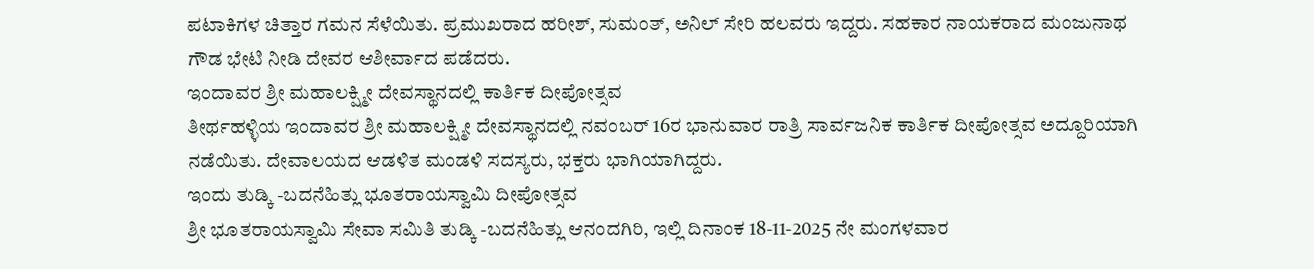ಪಟಾಕಿಗಳ ಚಿತ್ತಾರ ಗಮನ ಸೆಳೆಯಿತು. ಪ್ರಮುಖರಾದ ಹರೀಶ್, ಸುಮಂತ್, ಅನಿಲ್ ಸೇರಿ ಹಲವರು ಇದ್ದರು. ಸಹಕಾರ ನಾಯಕರಾದ ಮಂಜುನಾಥ ಗೌಡ ಭೇಟಿ ನೀಡಿ ದೇವರ ಆಶೀರ್ವಾದ ಪಡೆದರು.
ಇಂದಾವರ ಶ್ರೀ ಮಹಾಲಕ್ಷ್ಮೀ ದೇವಸ್ಥಾನದಲ್ಲಿ ಕಾರ್ತಿಕ ದೀಪೋತ್ಸವ
ತೀರ್ಥಹಳ್ಳಿಯ ಇಂದಾವರ ಶ್ರೀ ಮಹಾಲಕ್ಷ್ಮೀ ದೇವಸ್ಥಾನದಲ್ಲಿ ನವಂಬರ್ 16ರ ಭಾನುವಾರ ರಾತ್ರಿ ಸಾರ್ವಜನಿಕ ಕಾರ್ತಿಕ ದೀಪೋತ್ಸವ ಅದ್ದೂರಿಯಾಗಿ ನಡೆಯಿತು. ದೇವಾಲಯದ ಆಡಳಿತ ಮಂಡಳಿ ಸದಸ್ಯರು, ಭಕ್ತರು ಭಾಗಿಯಾಗಿದ್ದರು.
ಇಂದು ತುಡ್ಕಿ -ಬದನೆಹಿತ್ಲು ಭೂತರಾಯಸ್ವಾಮಿ ದೀಪೋತ್ಸವ
ಶ್ರೀ ಭೂತರಾಯಸ್ವಾಮಿ ಸೇವಾ ಸಮಿತಿ ತುಡ್ಕಿ -ಬದನೆಹಿತ್ಲು ಆನಂದಗಿರಿ, ಇಲ್ಲಿ ದಿನಾಂಕ 18-11-2025 ನೇ ಮಂಗಳವಾರ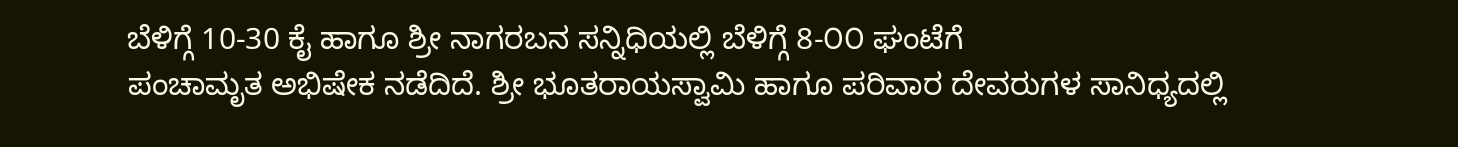ಬೆಳಿಗ್ಗೆ 10-30 ಕೈ ಹಾಗೂ ಶ್ರೀ ನಾಗರಬನ ಸನ್ನಿಧಿಯಲ್ಲಿ ಬೆಳಿಗ್ಗೆ 8-೦೦ ಘಂಟೆಗೆ
ಪಂಚಾಮೃತ ಅಭಿಷೇಕ ನಡೆದಿದೆ. ಶ್ರೀ ಭೂತರಾಯಸ್ವಾಮಿ ಹಾಗೂ ಪರಿವಾರ ದೇವರುಗಳ ಸಾನಿಧ್ಯದಲ್ಲಿ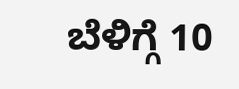ಬೆಳಿಗ್ಗೆ 10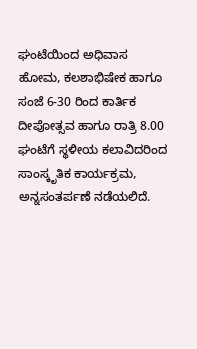ಘಂಟೆಯಿಂದ ಅಧಿವಾಸ ಹೋಮ, ಕಲಶಾಭಿಷೇಕ ಹಾಗೂ ಸಂಜೆ 6-30 ರಿಂದ ಕಾರ್ತಿಕ ದೀಪೋತ್ಸವ ಹಾಗೂ ರಾತ್ರಿ 8.00 ಘಂಟೆಗೆ ಸ್ಥಳೀಯ ಕಲಾವಿದರಿಂದ ಸಾಂಸ್ಕೃತಿಕ ಕಾರ್ಯಕ್ರಮ, ಅನ್ನಸಂತರ್ಪಣೆ ನಡೆಯಲಿದೆ.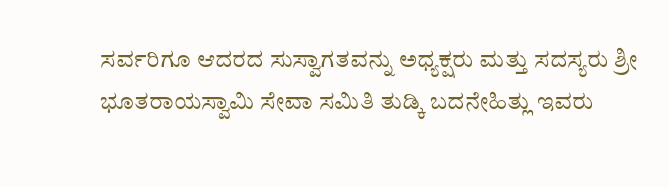ಸರ್ವರಿಗೂ ಆದರದ ಸುಸ್ವಾಗತವನ್ನು ಅಧ್ಯಕ್ಷರು ಮತ್ತು ಸದಸ್ಯರು ಶ್ರೀ ಭೂತರಾಯಸ್ವಾಮಿ ಸೇವಾ ಸಮಿತಿ ತುಡ್ಕಿ ಬದನೇಹಿತ್ಲು ಇವರು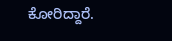ಕೋರಿದ್ದಾರೆ.